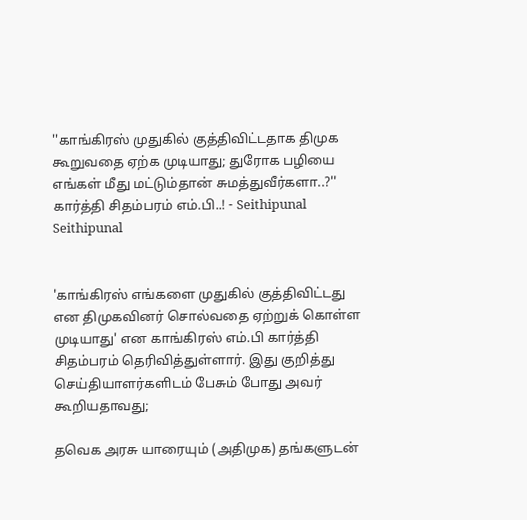''காங்கிரஸ் முதுகில் குத்திவிட்டதாக திமுக கூறுவதை ஏற்க முடியாது; துரோக பழியை எங்கள் மீது மட்டும்தான் சுமத்துவீர்களா..?'' கார்த்தி சிதம்பரம் எம்.பி..! - Seithipunal
Seithipunal


'காங்கிரஸ் எங்களை முதுகில் குத்திவிட்டது என திமுகவினர் சொல்வதை ஏற்றுக் கொள்ள முடியாது' என காங்கிரஸ் எம்.பி கார்த்தி சிதம்பரம் தெரிவித்துள்ளார். இது குறித்து செய்தியாளர்களிடம் பேசும் போது அவர் கூறியதாவது;

தவெக அரசு யாரையும் (அதிமுக) தங்களுடன்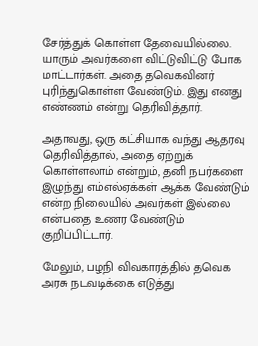சேர்த்துக் கொள்ள தேவையில்லை. யாரும் அவர்களை விட்டுவிட்டு போக மாட்டார்கள். அதை தவெகவினர் புரிந்துகொள்ள வேண்டும். இது எனது எண்ணம் என்று தெரிவித்தார்.

அதாவது, ஒரு கட்சியாக வந்து ஆதரவு தெரிவித்தால், அதை ஏற்றுக் கொள்ளலாம் என்றும், தனி நபர்களை இழுந்து எம்எல்ஏக்கள் ஆக்க வேண்டும் என்ற நிலையில் அவர்கள் இல்லை என்பதை உணர வேண்டும் குறிப்பிட்டார்.

மேலும், பழநி விவகாரத்தில் தவெக அரசு நடவடிக்கை எடுத்து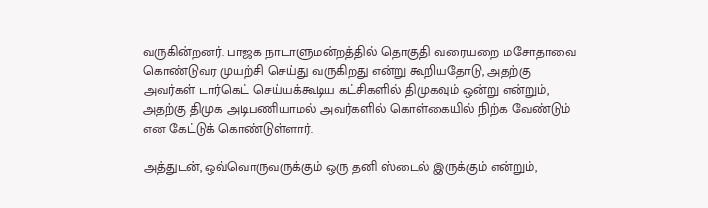வருகின்றனர். பாஜக நாடாளுமன்றத்தில் தொகுதி வரையறை மசோதாவை கொண்டுவர முயற்சி செய்து வருகிறது என்று கூறியதோடு, அதற்கு அவர்கள் டார்கெட் செய்யக்கூடிய கட்சிகளில் திமுகவும் ஒன்று என்றும், அதற்கு திமுக அடிபணியாமல் அவர்களில் கொள்கையில் நிற்க வேண்டும் என கேட்டுக் கொண்டுள்ளார்.

அத்துடன், ஒவ்வொருவருக்கும் ஒரு தனி ஸ்டைல் இருக்கும் என்றும்,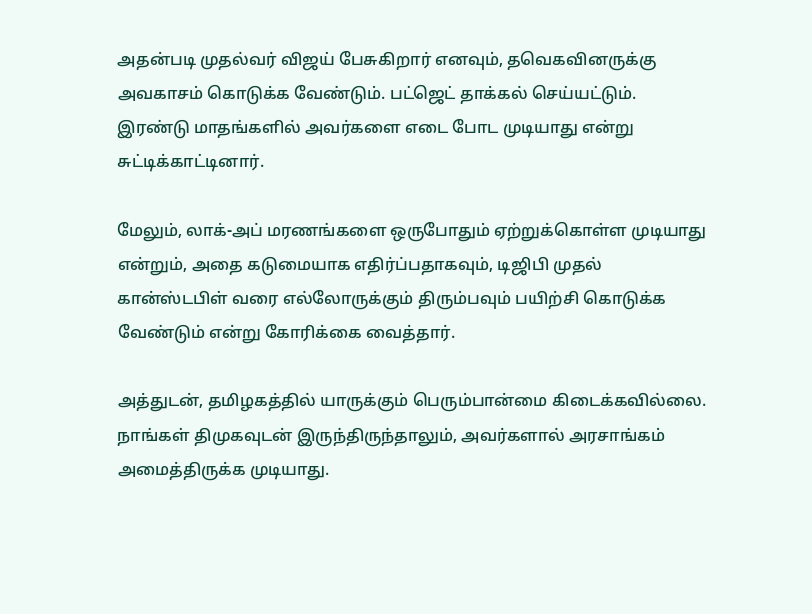அதன்படி முதல்வர் விஜய் பேசுகிறார் எனவும், தவெகவினருக்கு அவகாசம் கொடுக்க வேண்டும். பட்ஜெட் தாக்கல் செய்யட்டும். இரண்டு மாதங்களில் அவர்களை எடை போட முடியாது என்று சுட்டிக்காட்டினார்.

மேலும், லாக்-அப் மரணங்களை ஒருபோதும் ஏற்றுக்கொள்ள முடியாது என்றும், அதை கடுமையாக எதிர்ப்பதாகவும், டிஜிபி முதல் கான்ஸ்டபிள் வரை எல்லோருக்கும் திரும்பவும் பயிற்சி கொடுக்க வேண்டும் என்று கோரிக்கை வைத்தார்.

அத்துடன், தமிழகத்தில் யாருக்கும் பெரும்பான்மை கிடைக்கவில்லை. நாங்கள் திமுகவுடன் இருந்திருந்தாலும், அவர்களால் அரசாங்கம் அமைத்திருக்க முடியாது.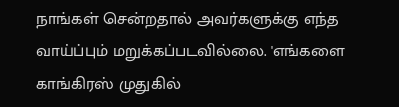நாங்கள் சென்றதால் அவர்களுக்கு எந்த வாய்ப்பும் மறுக்கப்படவில்லை. 'எங்களை காங்கிரஸ் முதுகில்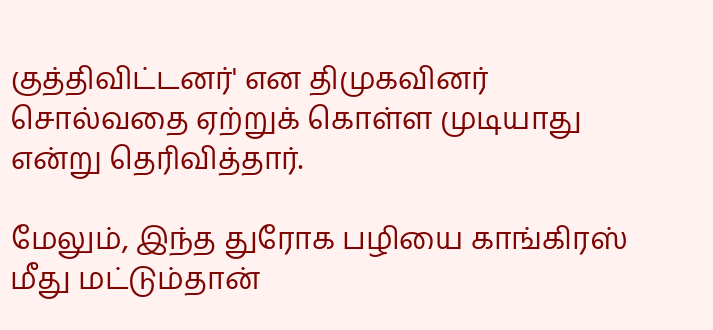குத்திவிட்டனர்' என திமுகவினர் சொல்வதை ஏற்றுக் கொள்ள முடியாது என்று தெரிவித்தார்.

மேலும், இந்த துரோக பழியை காங்கிரஸ் மீது மட்டும்தான்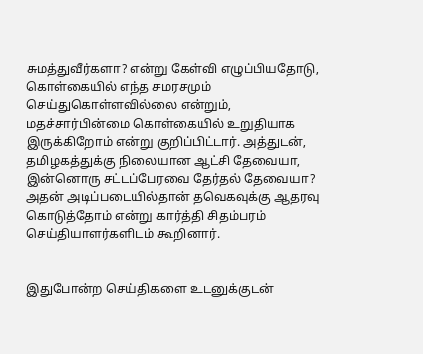சுமத்துவீர்களா? என்று கேள்வி எழுப்பியதோடு, கொள்கையில் எந்த சமரசமும் செய்துகொள்ளவில்லை என்றும், மதச்சார்பின்மை கொள்கையில் உறுதியாக இருக்கிறோம் என்று குறிப்பிட்டார். அத்துடன், தமிழகத்துக்கு நிலையான ஆட்சி தேவையா, இன்னொரு சட்டப்பேரவை தேர்தல் தேவையா? அதன் அடிப்படையில்தான் தவெகவுக்கு ஆதரவு கொடுத்தோம் என்று கார்த்தி சிதம்பரம் செய்தியாளர்களிடம் கூறினார்.


இதுபோன்ற செய்திகளை உடனுக்குடன்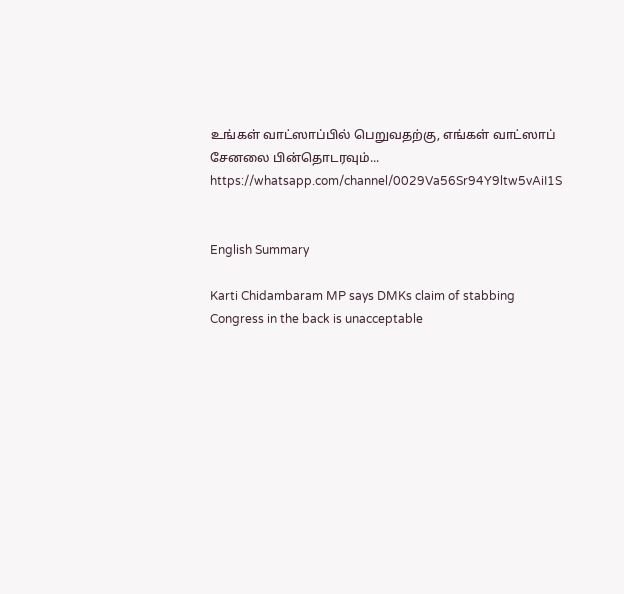உங்கள் வாட்ஸாப்பில் பெறுவதற்கு, எங்கள் வாட்ஸாப் சேனலை பின்தொடரவும்... https://whatsapp.com/channel/0029Va56Sr94Y9ltw5vAiI1S


English Summary

Karti Chidambaram MP says DMKs claim of stabbing Congress in the back is unacceptable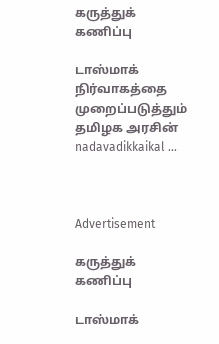கருத்துக் கணிப்பு

டாஸ்மாக் நிர்வாகத்தை முறைப்படுத்தும் தமிழக அரசின் nadavadikkaikal ...



Advertisement

கருத்துக் கணிப்பு

டாஸ்மாக்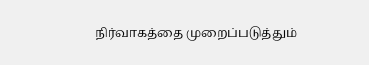நிர்வாகத்தை முறைப்படுத்தும்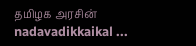தமிழக அரசின் nadavadikkaikal ...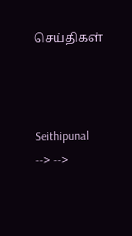செய்திகள்



Seithipunal
--> -->